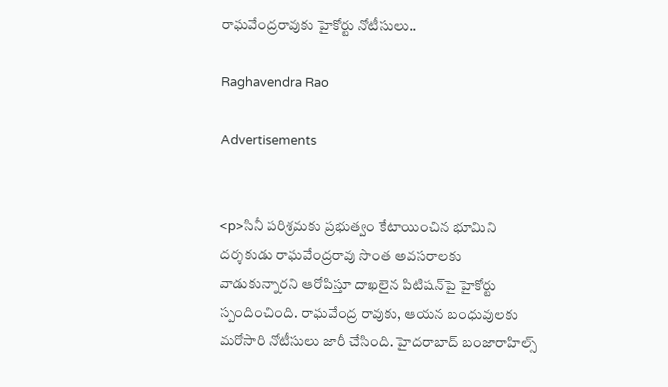రాఘవేంద్రరావుకు హైకోర్టు నోటీసులు..

Raghavendra Rao

Advertisements


<p>సినీ పరిశ్రమకు ప్రభుత్వం కేటాయించిన భూమిని దర్శకుడు రాఘవేంద్రరావు సొంత అవసరాలకు వాడుకున్నారని ఆరోపిస్తూ దాఖలైన పిటిషన్‌పై హైకోర్టు స్పందించింది. రాఘవేంద్ర రావుకు, ఆయన బంధువులకు మరోసారి నోటీసులు జారీ చేసింది. హైదరాబాద్‌ బంజారాహిల్స్‌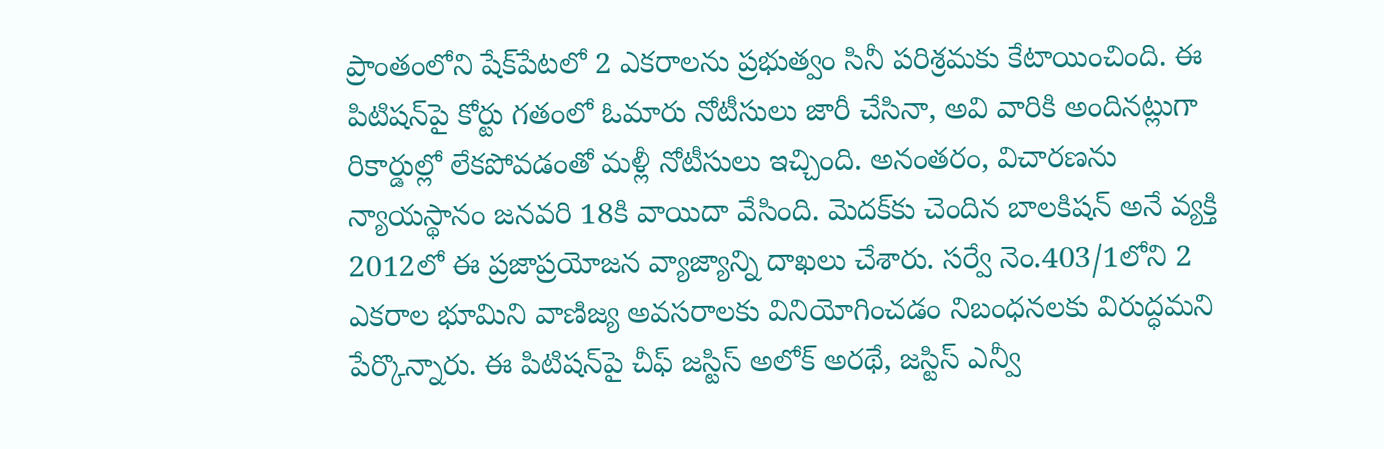ప్రాంతంలోని షేక్‌పేటలో 2 ఎకరాలను ప్రభుత్వం సినీ పరిశ్రమకు కేటాయించింది. ఈ పిటిషన్‌పై కోర్టు గతంలో ఓమారు నోటీసులు జారీ చేసినా, అవి వారికి అందినట్లుగా రికార్డుల్లో లేకపోవడంతో మళ్లీ నోటీసులు ఇచ్చింది. అనంతరం, విచారణను న్యాయస్థానం జనవరి 18కి వాయిదా వేసింది. మెదక్‌కు చెందిన బాలకిషన్ అనే వ్యక్తి 2012లో ఈ ప్రజాప్రయోజన వ్యాజ్యాన్ని దాఖలు చేశారు. సర్వే నెం.403/1లోని 2 ఎకరాల భూమిని వాణిజ్య అవసరాలకు వినియోగించడం నిబంధనలకు విరుద్ధమని పేర్కొన్నారు. ఈ పిటిషన్‌పై చీఫ్ జస్టిస్ అలోక్ అరథే, జస్టిస్ ఎన్వీ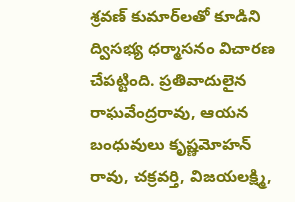శ్రవణ్ కుమార్‌లతో కూడిని ద్విసభ్య ధర్మాసనం విచారణ చేపట్టింది. ప్రతివాదులైన రాఘవేంద్రరావు, ఆయన బంధువులు కృష్ణమోహన్ రావు, చక్రవర్తి, విజయలక్ష్మి,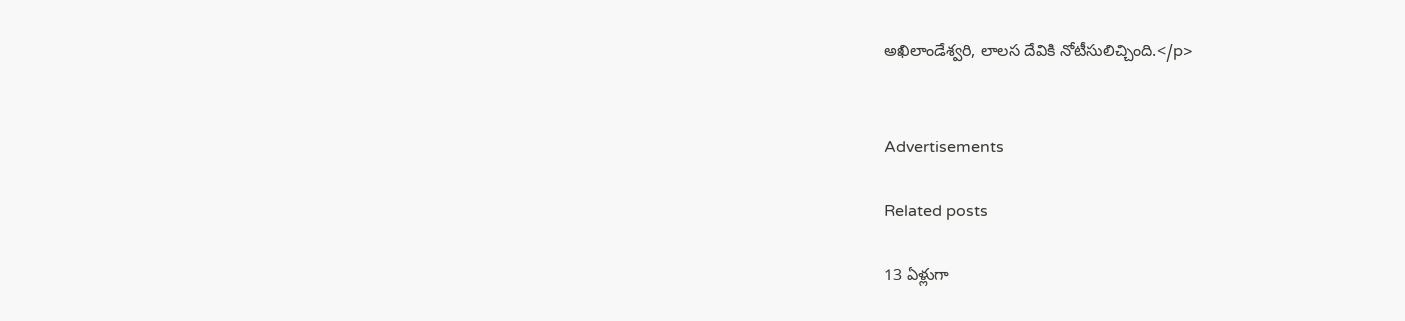అఖిలాండేశ్వరి, లాలస దేవికి నోటీసులిచ్చింది.</p>


Advertisements

Related posts

13 ఏళ్లుగా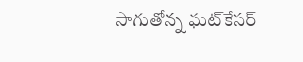సాగుతోన్న ఘట్‌కేసర్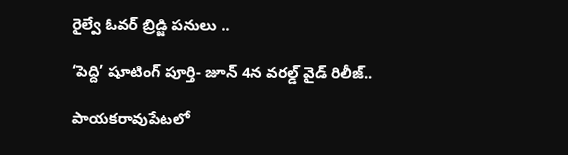రైల్వే ఓవర్ బ్రిడ్జి పనులు ..

‘పెద్ది’ షూటింగ్ పూర్తి- జూన్ 4న వరల్డ్ వైడ్ రిలీజ్..

పాయకరావుపేటలో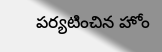పర్యటించిన హోం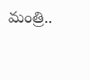మంత్రి..